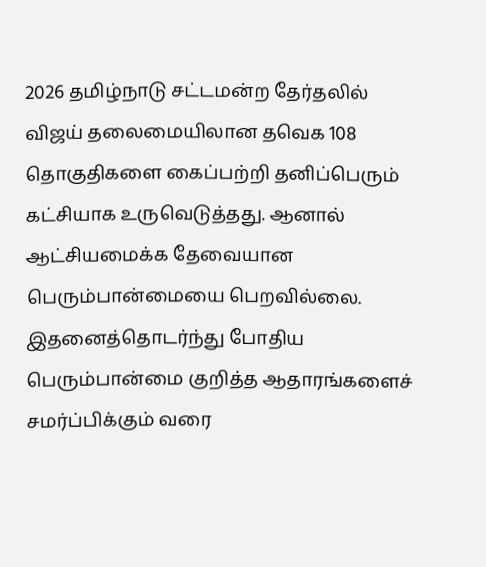2026 தமிழ்நாடு சட்டமன்ற தேர்தலில் விஜய் தலைமையிலான தவெக 108 தொகுதிகளை கைப்பற்றி தனிப்பெரும் கட்சியாக உருவெடுத்தது. ஆனால் ஆட்சியமைக்க தேவையான பெரும்பான்மையை பெறவில்லை.
இதனைத்தொடர்ந்து போதிய பெரும்பான்மை குறித்த ஆதாரங்களைச் சமர்ப்பிக்கும் வரை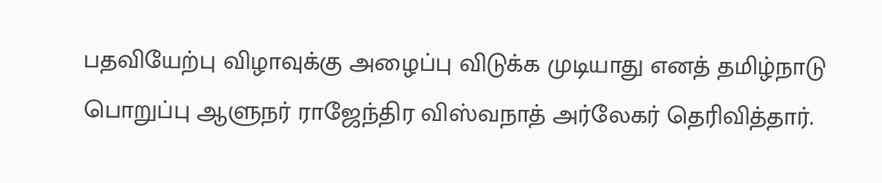பதவியேற்பு விழாவுக்கு அழைப்பு விடுக்க முடியாது எனத் தமிழ்நாடு பொறுப்பு ஆளுநர் ராஜேந்திர விஸ்வநாத் அர்லேகர் தெரிவித்தார்.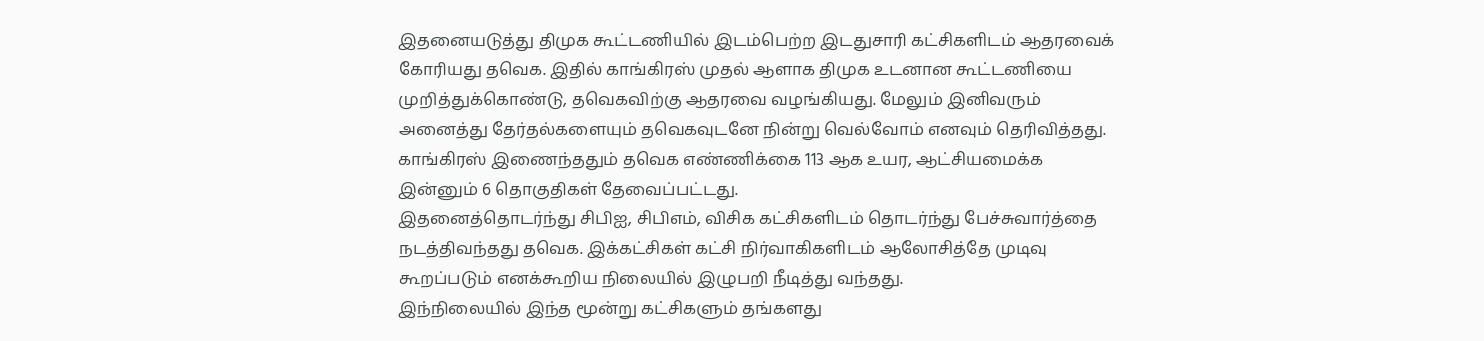இதனையடுத்து திமுக கூட்டணியில் இடம்பெற்ற இடதுசாரி கட்சிகளிடம் ஆதரவைக் கோரியது தவெக. இதில் காங்கிரஸ் முதல் ஆளாக திமுக உடனான கூட்டணியை முறித்துக்கொண்டு, தவெகவிற்கு ஆதரவை வழங்கியது. மேலும் இனிவரும் அனைத்து தேர்தல்களையும் தவெகவுடனே நின்று வெல்வோம் எனவும் தெரிவித்தது.
காங்கிரஸ் இணைந்ததும் தவெக எண்ணிக்கை 113 ஆக உயர, ஆட்சியமைக்க இன்னும் 6 தொகுதிகள் தேவைப்பட்டது.
இதனைத்தொடர்ந்து சிபிஐ, சிபிஎம், விசிக கட்சிகளிடம் தொடர்ந்து பேச்சுவார்த்தை நடத்திவந்தது தவெக. இக்கட்சிகள் கட்சி நிர்வாகிகளிடம் ஆலோசித்தே முடிவு கூறப்படும் எனக்கூறிய நிலையில் இழுபறி நீடித்து வந்தது.
இந்நிலையில் இந்த மூன்று கட்சிகளும் தங்களது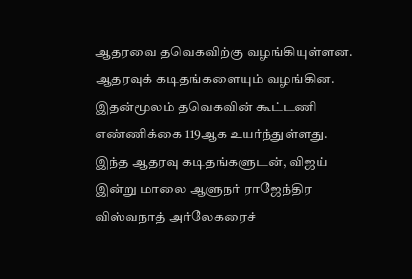ஆதரவை தவெகவிற்கு வழங்கியுள்ளன. ஆதரவுக் கடிதங்களையும் வழங்கின. இதன்மூலம் தவெகவின் கூட்டணி எண்ணிக்கை 119ஆக உயர்ந்துள்ளது.
இந்த ஆதரவு கடிதங்களுடன், விஜய் இன்று மாலை ஆளுநர் ராஜேந்திர விஸ்வநாத் அர்லேகரைச்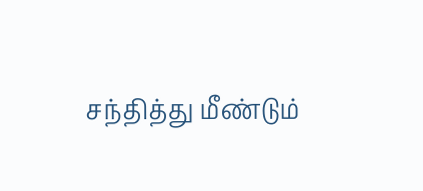சந்தித்து மீண்டும்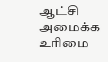ஆட்சி அமைக்க உரிமை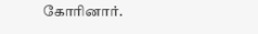கோரினார்.